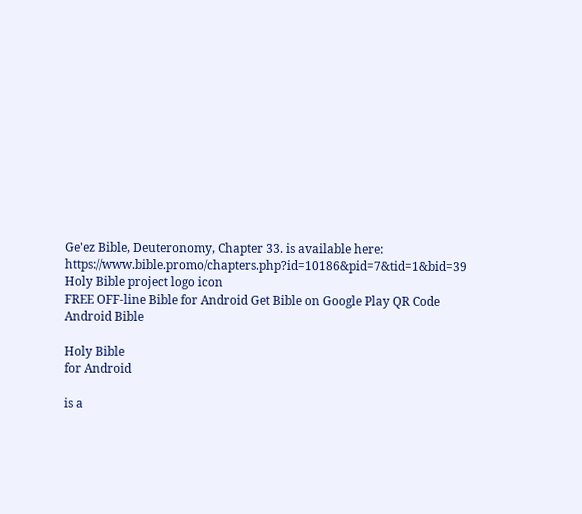Ge'ez Bible, Deuteronomy, Chapter 33. is available here: https://www.bible.promo/chapters.php?id=10186&pid=7&tid=1&bid=39
Holy Bible project logo icon
FREE OFF-line Bible for Android Get Bible on Google Play QR Code Android Bible

Holy Bible
for Android

is a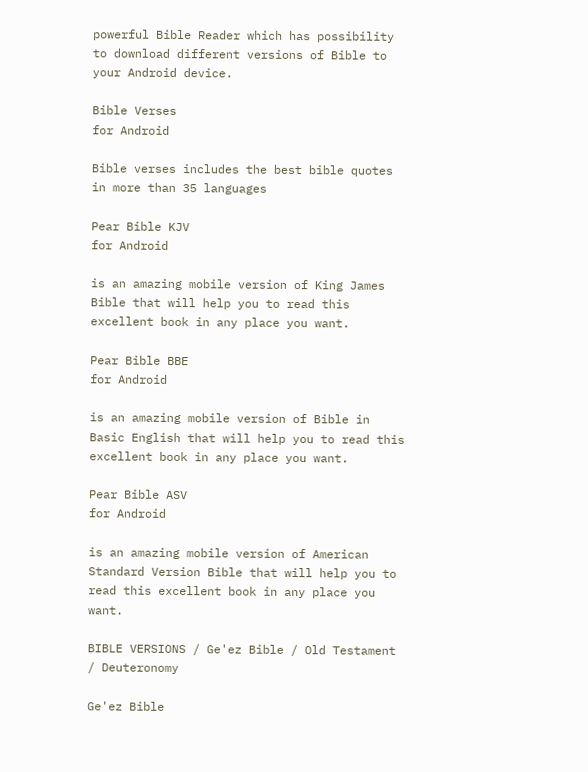powerful Bible Reader which has possibility to download different versions of Bible to your Android device.

Bible Verses
for Android

Bible verses includes the best bible quotes in more than 35 languages

Pear Bible KJV
for Android

is an amazing mobile version of King James Bible that will help you to read this excellent book in any place you want.

Pear Bible BBE
for Android

is an amazing mobile version of Bible in Basic English that will help you to read this excellent book in any place you want.

Pear Bible ASV
for Android

is an amazing mobile version of American Standard Version Bible that will help you to read this excellent book in any place you want.

BIBLE VERSIONS / Ge'ez Bible / Old Testament / Deuteronomy

Ge'ez Bible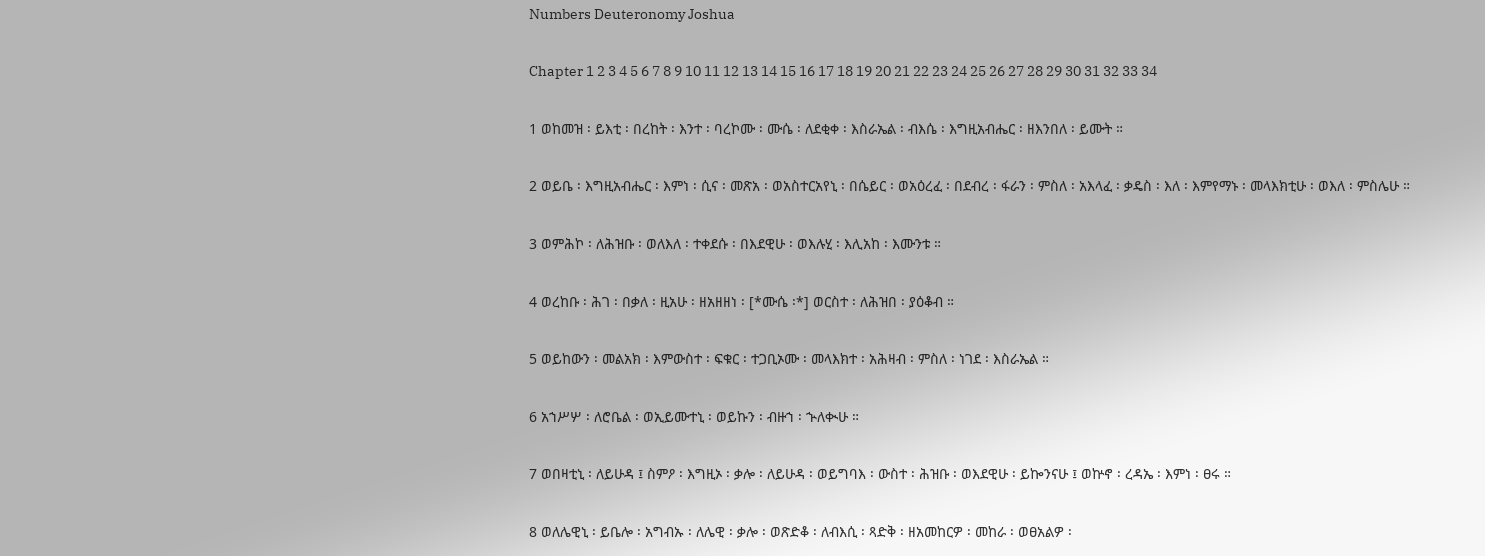Numbers Deuteronomy Joshua

Chapter 1 2 3 4 5 6 7 8 9 10 11 12 13 14 15 16 17 18 19 20 21 22 23 24 25 26 27 28 29 30 31 32 33 34

1 ወከመዝ ፡ ይእቲ ፡ በረከት ፡ እንተ ፡ ባረኮሙ ፡ ሙሴ ፡ ለደቂቀ ፡ እስራኤል ፡ ብእሴ ፡ እግዚአብሔር ፡ ዘእንበለ ፡ ይሙት ።

2 ወይቤ ፡ እግዚአብሔር ፡ እምነ ፡ ሲና ፡ መጽአ ፡ ወአስተርአየኒ ፡ በሴይር ፡ ወአዕረፈ ፡ በደብረ ፡ ፋራን ፡ ምስለ ፡ አእላፈ ፡ ቃዴስ ፡ እለ ፡ እምየማኑ ፡ መላእክቲሁ ፡ ወእለ ፡ ምስሌሁ ።

3 ወምሕኮ ፡ ለሕዝቡ ፡ ወለእለ ፡ ተቀደሱ ፡ በእደዊሁ ፡ ወእሉሂ ፡ እሊአከ ፡ እሙንቱ ።

4 ወረከቡ ፡ ሕገ ፡ በቃለ ፡ ዚአሁ ፡ ዘአዘዘነ ፡ [*ሙሴ ፡*] ወርስተ ፡ ለሕዝበ ፡ ያዕቆብ ።

5 ወይከውን ፡ መልአክ ፡ እምውስተ ፡ ፍቁር ፡ ተጋቢኦሙ ፡ መላእክተ ፡ አሕዛብ ፡ ምስለ ፡ ነገደ ፡ እስራኤል ።

6 አኀሥሦ ፡ ለሮቤል ፡ ወኢይሙተኒ ፡ ወይኩን ፡ ብዙኀ ፡ ኍለቊሁ ።

7 ወበዛቲኒ ፡ ለይሁዳ ፤ ስምዖ ፡ እግዚኦ ፡ ቃሎ ፡ ለይሁዳ ፡ ወይግባእ ፡ ውስተ ፡ ሕዝቡ ፡ ወእደዊሁ ፡ ይኰንናሁ ፤ ወኵኖ ፡ ረዳኤ ፡ እምነ ፡ ፀሩ ።

8 ወለሌዊኒ ፡ ይቤሎ ፡ አግብኡ ፡ ለሌዊ ፡ ቃሎ ፡ ወጽድቆ ፡ ለብእሲ ፡ ጻድቅ ፡ ዘአመከርዎ ፡ መከራ ፡ ወፀአልዎ ፡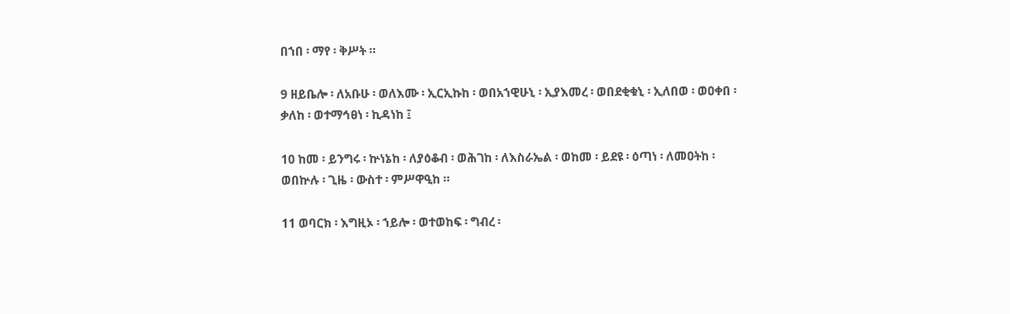በኀበ ፡ ማየ ፡ ቅሥት ።

9 ዘይቤሎ ፡ ለአቡሁ ፡ ወለእሙ ፡ ኢርኢኩከ ፡ ወበአኀዊሁኒ ፡ ኢያእመረ ፡ ወበደቂቁኒ ፡ ኢለበወ ፡ ወዐቀበ ፡ ቃለከ ፡ ወተማኅፀነ ፡ ኪዳነከ ፤

10 ከመ ፡ ይንግሩ ፡ ኵነኔከ ፡ ለያዕቆብ ፡ ወሕገከ ፡ ለእስራኤል ፡ ወከመ ፡ ይደዩ ፡ ዕጣነ ፡ ለመዐትከ ፡ ወበኵሉ ፡ ጊዜ ፡ ውስተ ፡ ምሥዋዒከ ።

11 ወባርክ ፡ እግዚኦ ፡ ኀይሎ ፡ ወተወከፍ ፡ ግብረ ፡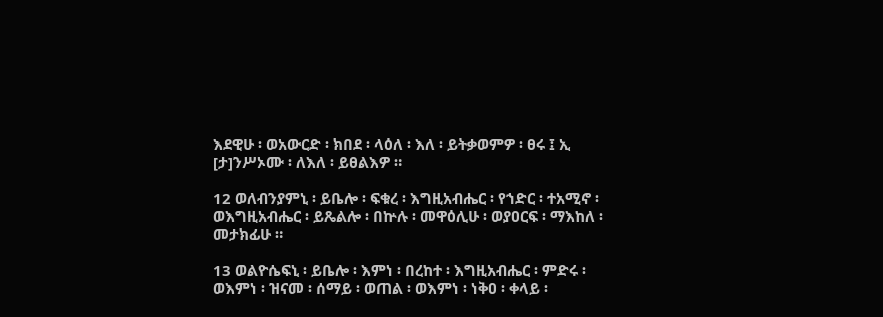እደዊሁ ፡ ወአውርድ ፡ ክበደ ፡ ላዕለ ፡ እለ ፡ ይትቃወምዎ ፡ ፀሩ ፤ ኢ [ታ]ንሥኦሙ ፡ ለእለ ፡ ይፀልእዎ ።

12 ወለብንያምኒ ፡ ይቤሎ ፡ ፍቁረ ፡ እግዚአብሔር ፡ የኀድር ፡ ተአሚኖ ፡ ወእግዚአብሔር ፡ ይጼልሎ ፡ በኵሉ ፡ መዋዕሊሁ ፡ ወያዐርፍ ፡ ማእከለ ፡ መታክፊሁ ።

13 ወልዮሴፍኒ ፡ ይቤሎ ፡ እምነ ፡ በረከተ ፡ እግዚአብሔር ፡ ምድሩ ፡ ወእምነ ፡ ዝናመ ፡ ሰማይ ፡ ወጠል ፡ ወእምነ ፡ ነቅዐ ፡ ቀላይ ፡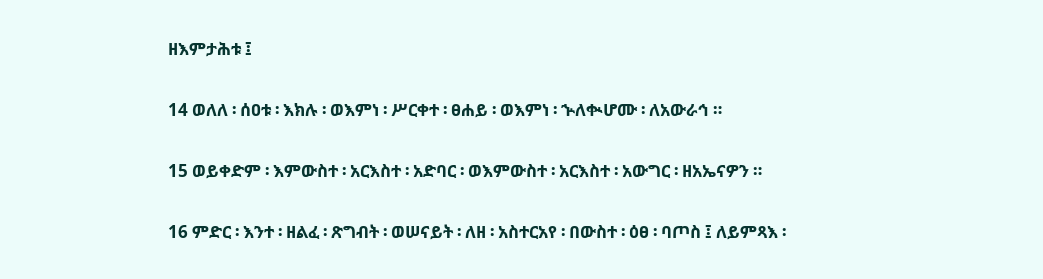ዘእምታሕቱ ፤

14 ወለለ ፡ ሰዐቱ ፡ እክሉ ፡ ወእምነ ፡ ሥርቀተ ፡ ፀሐይ ፡ ወእምነ ፡ ኍለቊሆሙ ፡ ለአውራኅ ።

15 ወይቀድም ፡ እምውስተ ፡ አርእስተ ፡ አድባር ፡ ወእምውስተ ፡ አርእስተ ፡ አውግር ፡ ዘአኤናዎን ።

16 ምድር ፡ እንተ ፡ ዘልፈ ፡ ጽግብት ፡ ወሠናይት ፡ ለዘ ፡ አስተርአየ ፡ በውስተ ፡ ዕፀ ፡ ባጦስ ፤ ለይምጻእ ፡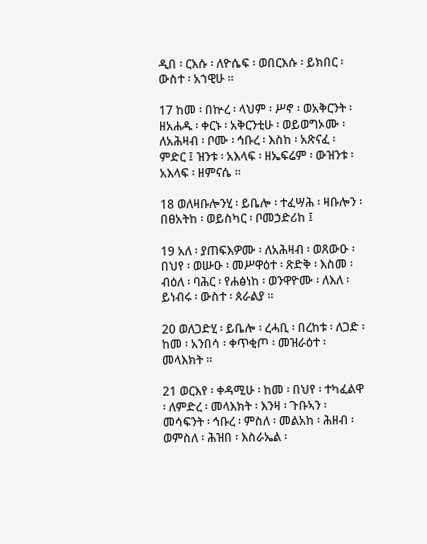ዲበ ፡ ርእሱ ፡ ለዮሴፍ ፡ ወበርእሱ ፡ ይክበር ፡ ውስተ ፡ አኀዊሁ ።

17 ከመ ፡ በኵረ ፡ ላህም ፡ ሥኖ ፡ ወአቅርንት ፡ ዘአሐዱ ፡ ቀርኑ ፡ አቅርንቲሁ ፡ ወይወግኦሙ ፡ ለአሕዛብ ፡ ቦሙ ፡ ኅቡረ ፡ እስከ ፡ አጽናፈ ፡ ምድር ፤ ዝንቱ ፡ አእላፍ ፡ ዘኤፍሬም ፡ ውዝንቱ ፡ አእላፍ ፡ ዘምናሴ ።

18 ወለዛቡሎንሂ ፡ ይቤሎ ፡ ተፈሣሕ ፡ ዛቡሎን ፡ በፀአትከ ፡ ወይስካር ፡ ቦመኃድሪከ ፤

19 አለ ፡ ያጠፍእዎሙ ፡ ለአሕዛብ ፡ ወጸውዑ ፡ በህየ ፡ ወሡዑ ፡ መሥዋዕተ ፡ ጽድቅ ፡ እስመ ፡ ብዕለ ፡ ባሕር ፡ የሐፅነከ ፡ ወንዋዮሙ ፡ ለእለ ፡ ይነብሩ ፡ ውስተ ፡ ጰራልያ ።

20 ወለጋድሂ ፡ ይቤሎ ፡ ረሓቢ ፡ በረከቱ ፡ ለጋድ ፡ ከመ ፡ አንበሳ ፡ ቀጥቂጦ ፡ መዝራዕተ ፡ መላእክት ።

21 ወርእየ ፡ ቀዳሚሁ ፡ ከመ ፡ በህየ ፡ ተካፈልዋ ፡ ለምድረ ፡ መላእክት ፡ እንዛ ፡ ጉቡኣን ፡ መሳፍንት ፡ ኅቡረ ፡ ምስለ ፡ መልአከ ፡ ሕዘብ ፡ ወምስለ ፡ ሕዝበ ፡ እስራኤል ፡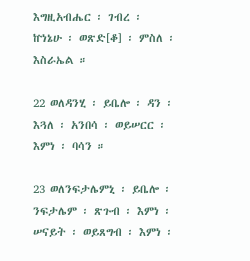እግዚአብሔር ፡ ገብረ ፡ ኵነኔሁ ፡ ወጽድ[ቆ] ፡ ምስለ ፡ እስራኤል ።

22 ወለዳንሂ ፡ ይቤሎ ፡ ዳን ፡ እጓለ ፡ አንበሳ ፡ ወይሠርር ፡ እምነ ፡ ባሳን ።

23 ወለንፍታሌምኒ ፡ ይቤሎ ፡ ንፍታሌም ፡ ጽጉብ ፡ እምነ ፡ ሠናይት ፡ ወይጸግብ ፡ እምነ ፡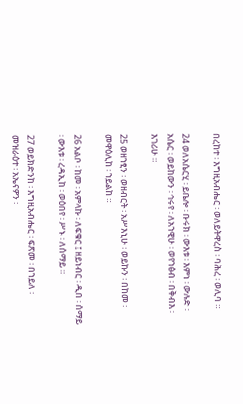በረከተ ፡ እግዚአብሔር ፡ ወለይትዋረስ ፡ ባሕረ ፡ ወሊባ ።

24 ወለአሴርሂ ፡ ይቤሎ ፡ ቡሩክ ፡ ውእቱ ፡ እምነ ፡ ውሉድ ፡ አሴር ፡ ወይከውን ፡ ኅሩየ ፡ ለአኀዊሁ ፡ ወየኀፅብ ፡ በቅብእ ፡ እገሪሁ ።

25 ወዘኀፂን ፡ ወዘብርት ፡ አሥእኒሁ ፡ ወይኩን ፡ በከመ ፡ መዋዕሊከ ፡ ኀይልከ ።

26 አልቦ ፡ ከመ ፡ አምላኩ ፡ ለፍቁር ፤ ዘይነብር ፡ ዲበ ፡ ሰማይ ፡ ውእቱ ፡ ረዳኢከ ፡ ወዕበየ ፡ ሥኑ ፡ ለሰማይ ።

27 ወይክድንከ ፡ እግዚአብሔር ፡ ፍጽመ ፡ በኀይለ ፡ መዝራዕተ ፡ አኤናዎን ፡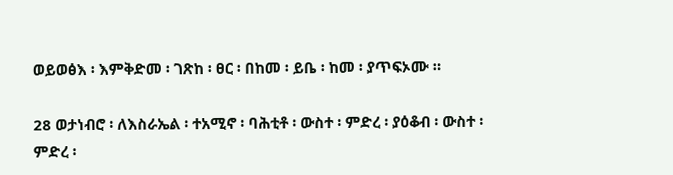ወይወፅእ ፡ እምቅድመ ፡ ገጽከ ፡ ፀር ፡ በከመ ፡ ይቤ ፡ ከመ ፡ ያጥፍኦሙ ።

28 ወታነብሮ ፡ ለእስራኤል ፡ ተአሚኖ ፡ ባሕቲቶ ፡ ውስተ ፡ ምድረ ፡ ያዕቆብ ፡ ውስተ ፡ ምድረ ፡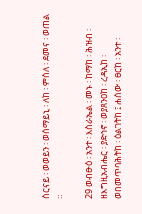ስርናይ ፡ ወወይን ፡ ወሰማይኒ ፡ ለከ ፡ ምስለ ፡ ደመና ፡ ወጠል ።

29 ወብፁዕ ፡ አንተ ፡ እስራኤል ፡ መኑ ፡ ከማከ ፡ ሕዝብ ፡ ዘእግዚአብሔር ፡ ያድኅኖ ፡ ወያጸንዐከ ፡ ረዳኢከ ፡ ወበመጥባሕትከ ፡ ዕልገትከ ፤ ሐሰው ፡ ፀርከ ፡ አንተ ፡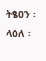ትፄዐን ፡ ላዕለ ፡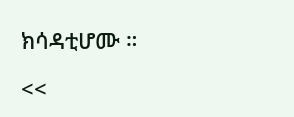ክሳዳቲሆሙ ።

<<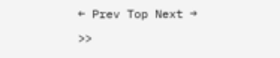← Prev Top Next → >>